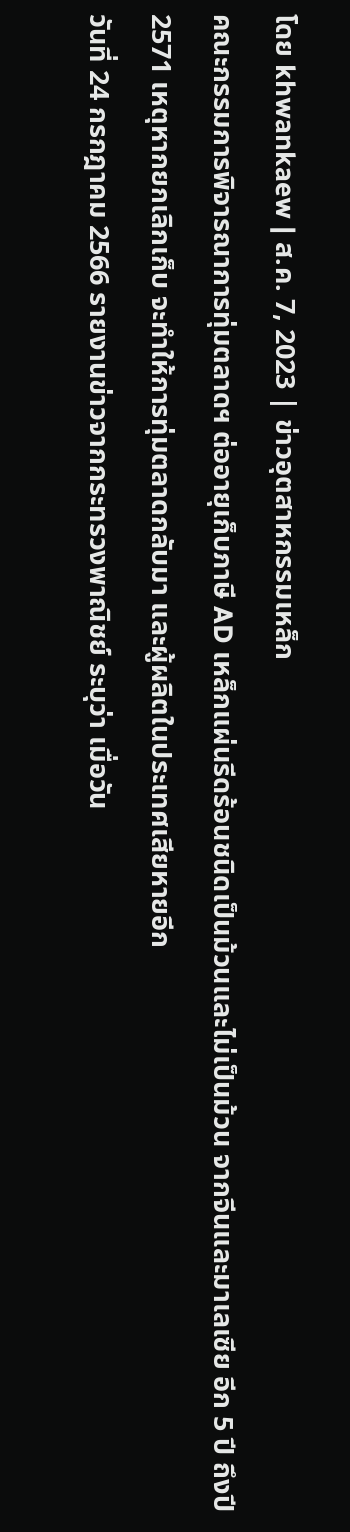โดย khwankaew | ส.ค. 7, 2023 | ข่าวอุตสาหกรรมเหล็ก
คณะกรรมการพิจารณาการทุ่มตลาดฯ ต่ออายุเก็บภาษี AD เหล็กแผ่นรีดร้อนชนิดเป็นม้วนและไม่เป็นม้วน จากจีนและมาเลเซีย อีก 5 ปี ถึงปี 2571 เหตุหากยกเลิกเก็บ จะทำให้การทุ่มตลาดกลับมา และผู้ผลิตในประเทศเสียหายอีก
วันที่ 24 กรกฎาคม 2566 รายงานข่าวจากกระทรวงพาณิชย์ ระบุว่า เมื่อวัน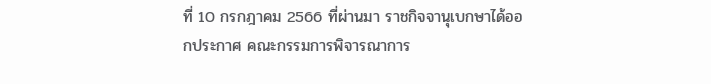ที่ 10 กรกฎาคม 2566 ที่ผ่านมา ราชกิจจานุเบกษาได้ออกประกาศ คณะกรรมการพิจารณาการ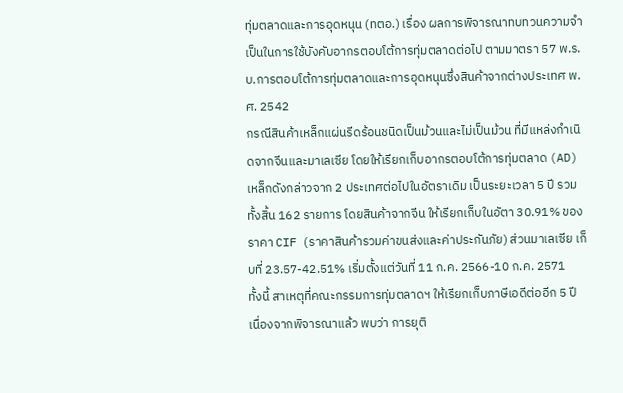ทุ่มตลาดและการอุดหนุน (ทตอ.) เรื่อง ผลการพิจารณาทบทวนความจำเป็นในการใช้บังคับอากรตอบโต้การทุ่มตลาดต่อไป ตามมาตรา 57 พ.ร.บ.การตอบโต้การทุ่มตลาดและการอุดหนุนซึ่งสินค้าจากต่างประเทศ พ.ศ. 2542
กรณีสินค้าเหล็กแผ่นรีดร้อนชนิดเป็นม้วนและไม่เป็นม้วน ที่มีแหล่งกำเนิดจากจีนและมาเลเซีย โดยให้เรียกเก็บอากรตอบโต้การทุ่มตลาด (AD) เหล็กดังกล่าวจาก 2 ประเทศต่อไปในอัตราเดิม เป็นระยะเวลา 5 ปี รวมทั้งสิ้น 162 รายการ โดยสินค้าจากจีน ให้เรียกเก็บในอัตา 30.91% ของราคา CIF (ราคาสินค้ารวมค่าขนส่งและค่าประกันภัย) ส่วนมาเลเซีย เก็บที่ 23.57-42.51% เริ่มตั้งแต่วันที่ 11 ก.ค. 2566-10 ก.ค. 2571
ทั้งนี้ สาเหตุที่คณะกรรมการทุ่มตลาดฯ ให้เรียกเก็บภาษีเอดีต่ออีก 5 ปี เนื่องจากพิจารณาแล้ว พบว่า การยุติ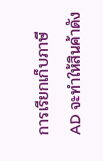การเรียกเก็บภาษี AD จะทำให้สินค้าดัง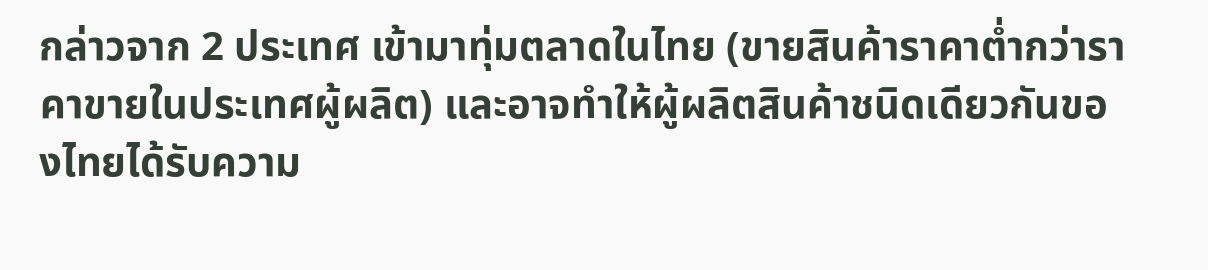กล่าวจาก 2 ประเทศ เข้ามาทุ่มตลาดในไทย (ขายสินค้าราคาต่ำกว่าราคาขายในประเทศผู้ผลิต) และอาจทำให้ผู้ผลิตสินค้าชนิดเดียวกันของไทยได้รับความ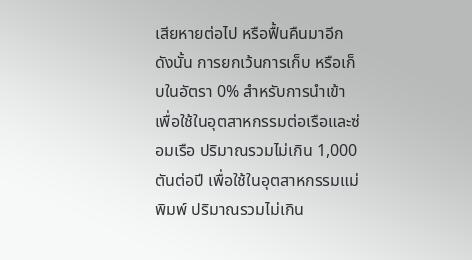เสียหายต่อไป หรือฟื้นคืนมาอีก
ดังนั้น การยกเว้นการเก็บ หรือเก็บในอัตรา 0% สำหรับการนำเข้าเพื่อใช้ในอุตสาหกรรมต่อเรือและซ่อมเรือ ปริมาณรวมไม่เกิน 1,000 ตันต่อปี เพื่อใช้ในอุตสาหกรรมแม่พิมพ์ ปริมาณรวมไม่เกิน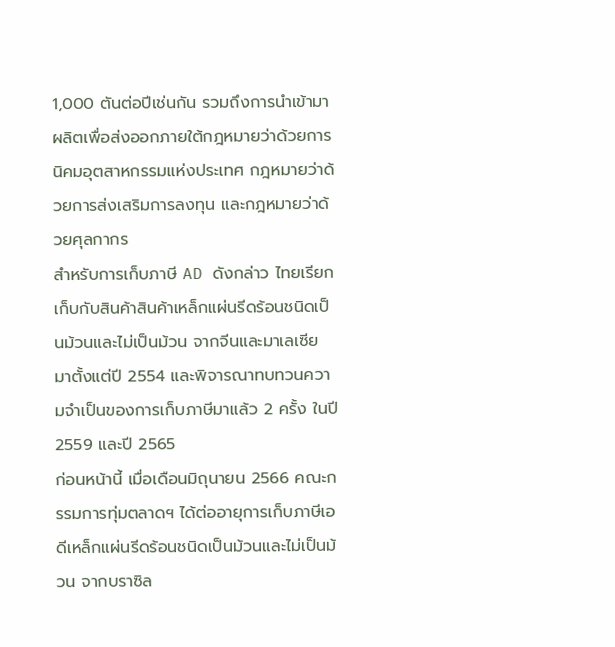1,000 ตันต่อปีเช่นกัน รวมถึงการนำเข้ามาผลิตเพื่อส่งออกภายใต้กฎหมายว่าด้วยการนิคมอุตสาหกรรมแห่งประเทศ กฎหมายว่าด้วยการส่งเสริมการลงทุน และกฎหมายว่าด้วยศุลกากร
สำหรับการเก็บภาษี AD ดังกล่าว ไทยเรียกเก็บกับสินค้าสินค้าเหล็กแผ่นรีดร้อนชนิดเป็นม้วนและไม่เป็นม้วน จากจีนและมาเลเซีย มาตั้งแต่ปี 2554 และพิจารณาทบทวนความจำเป็นของการเก็บภาษีมาแล้ว 2 ครั้ง ในปี 2559 และปี 2565
ก่อนหน้านี้ เมื่อเดือนมิถุนายน 2566 คณะกรรมการทุ่มตลาดฯ ได้ต่ออายุการเก็บภาษีเอดีเหล็กแผ่นรีดร้อนชนิดเป็นม้วนและไม่เป็นม้วน จากบราซิล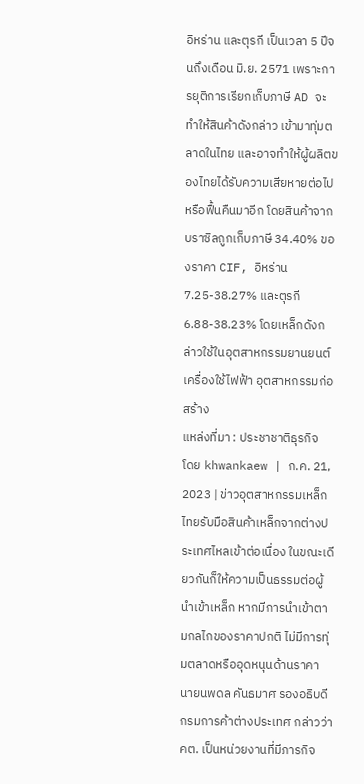อิหร่าน และตุรกี เป็นเวลา 5 ปีจนถึงเดือน มิ.ย. 2571 เพราะการยุติการเรียกเก็บภาษี AD จะทำให้สินค้าดังกล่าว เข้ามาทุ่มตลาดในไทย และอาจทำให้ผู้ผลิตของไทยได้รับความเสียหายต่อไป หรือฟื้นคืนมาอีก โดยสินค้าจากบราซิลถูกเก็บภาษี 34.40% ของราคา CIF, อิหร่าน 7.25-38.27% และตุรกี 6.88-38.23% โดยเหล็กดังกล่าวใช้ในอุตสาหกรรมยานยนต์ เครื่องใช้ไฟฟ้า อุตสาหกรรมก่อสร้าง
แหล่งที่มา : ประชาชาติธุรกิจ
โดย khwankaew | ก.ค. 21, 2023 | ข่าวอุตสาหกรรมเหล็ก
ไทยรับมือสินค้าเหล็กจากต่างประเทศไหลเข้าต่อเนื่อง ในขณะเดียวกันก็ให้ความเป็นธรรมต่อผู้นำเข้าเหล็ก หากมีการนำเข้าตามกลไกของราคาปกติ ไม่มีการทุ่มตลาดหรืออุดหนุนด้านราคา
นายนพดล คันธมาศ รองอธิบดีกรมการค้าต่างประเทศ กล่าวว่า คต. เป็นหน่วยงานที่มีภารกิจ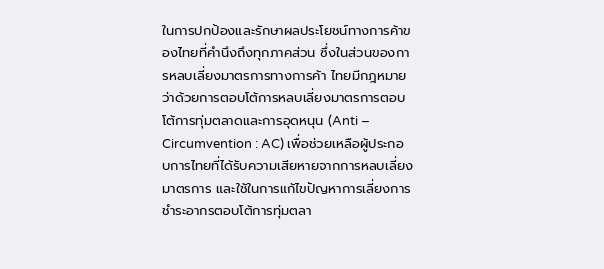ในการปกป้องและรักษาผลประโยชน์ทางการค้าของไทยที่คำนึงถึงทุกภาคส่วน ซึ่งในส่วนของการหลบเลี่ยงมาตรการทางการค้า ไทยมีกฎหมายว่าด้วยการตอบโต้การหลบเลี่ยงมาตรการตอบโต้การทุ่มตลาดและการอุดหนุน (Anti – Circumvention : AC) เพื่อช่วยเหลือผู้ประกอบการไทยที่ได้รับความเสียหายจากการหลบเลี่ยงมาตรการ และใช้ในการแก้ไขปัญหาการเลี่ยงการชำระอากรตอบโต้การทุ่มตลา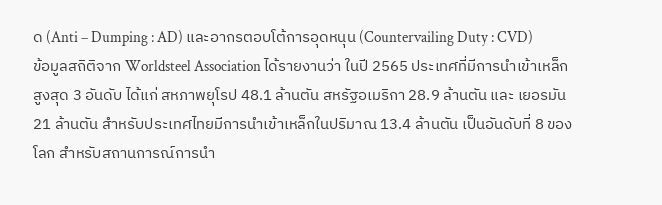ด (Anti – Dumping : AD) และอากรตอบโต้การอุดหนุน (Countervailing Duty : CVD)
ข้อมูลสถิติจาก Worldsteel Association ได้รายงานว่า ในปี 2565 ประเทศที่มีการนำเข้าเหล็กสูงสุด 3 อันดับ ได้แก่ สหภาพยุโรป 48.1 ล้านตัน สหรัฐอเมริกา 28.9 ล้านตัน และ เยอรมัน 21 ล้านตัน สำหรับประเทศไทยมีการนำเข้าเหล็กในปริมาณ 13.4 ล้านตัน เป็นอันดับที่ 8 ของโลก สำหรับสถานการณ์การนำ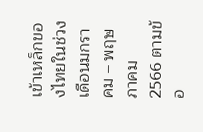เข้าเหล็กของไทยในช่วงเดือนมกราคม – พฤษภาคม 2566 ตามข้อ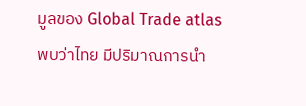มูลของ Global Trade atlas
พบว่าไทย มีปริมาณการนำ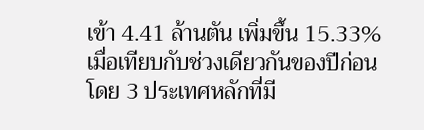เข้า 4.41 ล้านตัน เพิ่มขึ้น 15.33% เมื่อเทียบกับช่วงเดียวกันของปีก่อน โดย 3 ประเทศหลักที่มี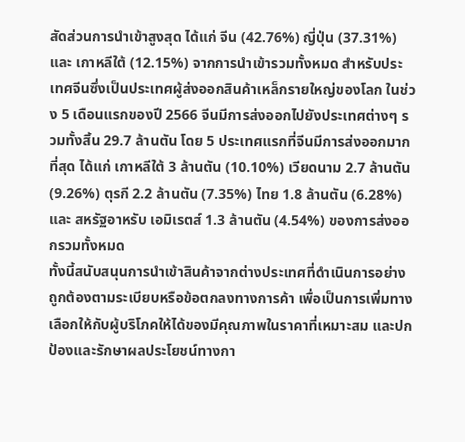สัดส่วนการนำเข้าสูงสุด ได้แก่ จีน (42.76%) ญี่ปุ่น (37.31%) และ เกาหลีใต้ (12.15%) จากการนำเข้ารวมทั้งหมด สำหรับประเทศจีนซึ่งเป็นประเทศผู้ส่งออกสินค้าเหล็กรายใหญ่ของโลก ในช่วง 5 เดือนแรกของปี 2566 จีนมีการส่งออกไปยังประเทศต่างๆ รวมทั้งสิ้น 29.7 ล้านตัน โดย 5 ประเทศแรกที่จีนมีการส่งออกมากที่สุด ได้แก่ เกาหลีใต้ 3 ล้านตัน (10.10%) เวียดนาม 2.7 ล้านตัน (9.26%) ตุรกี 2.2 ล้านตัน (7.35%) ไทย 1.8 ล้านตัน (6.28%) และ สหรัฐอาหรับ เอมิเรตส์ 1.3 ล้านตัน (4.54%) ของการส่งออกรวมทั้งหมด
ทั้งนี้สนับสนุนการนำเข้าสินค้าจากต่างประเทศที่ดำเนินการอย่างถูกต้องตามระเบียบหรือข้อตกลงทางการค้า เพื่อเป็นการเพิ่มทางเลือกให้กับผู้บริโภคให้ได้ของมีคุณภาพในราคาที่เหมาะสม และปกป้องและรักษาผลประโยชน์ทางกา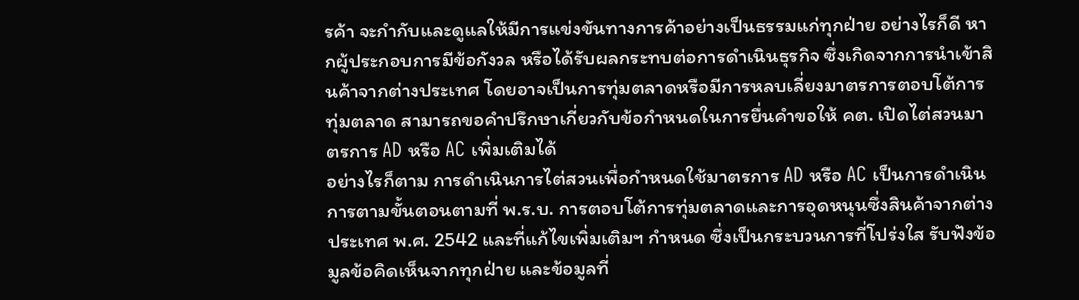รค้า จะกำกับและดูแลให้มีการแข่งขันทางการค้าอย่างเป็นธรรมแก่ทุกฝ่าย อย่างไรก็ดี หากผู้ประกอบการมีข้อกังวล หรือได้รับผลกระทบต่อการดำเนินธุรกิจ ซึ่งเกิดจากการนำเข้าสินค้าจากต่างประเทศ โดยอาจเป็นการทุ่มตลาดหรือมีการหลบเลี่ยงมาตรการตอบโต้การทุ่มตลาด สามารถขอคำปรึกษาเกี่ยวกับข้อกำหนดในการยื่นคำขอให้ คต. เปิดไต่สวนมาตรการ AD หรือ AC เพิ่มเติมได้
อย่างไรก็ตาม การดำเนินการไต่สวนเพื่อกำหนดใช้มาตรการ AD หรือ AC เป็นการดำเนินการตามขั้นตอนตามที่ พ.ร.บ. การตอบโต้การทุ่มตลาดและการอุดหนุนซึ่งสินค้าจากต่างประเทศ พ.ศ. 2542 และที่แก้ไขเพิ่มเติมฯ กำหนด ซึ่งเป็นกระบวนการที่โปร่งใส รับฟังข้อมูลข้อคิดเห็นจากทุกฝ่าย และข้อมูลที่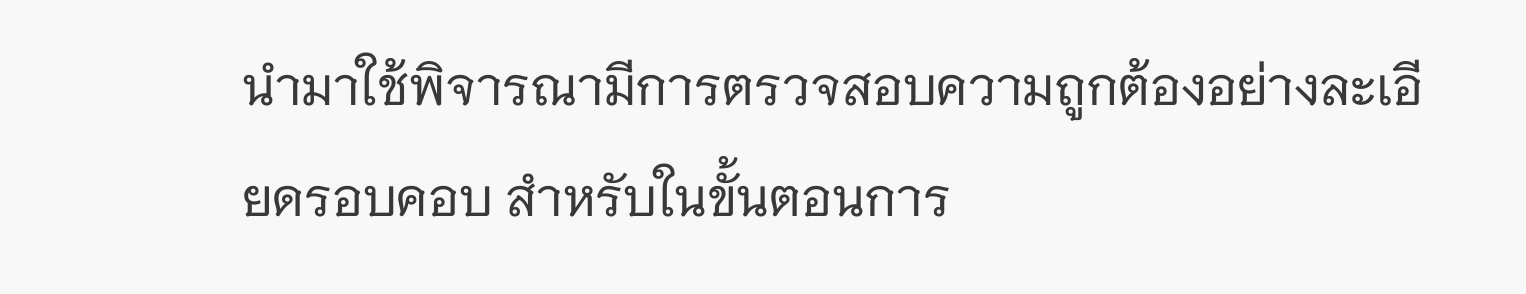นำมาใช้พิจารณามีการตรวจสอบความถูกต้องอย่างละเอียดรอบคอบ สำหรับในขั้นตอนการ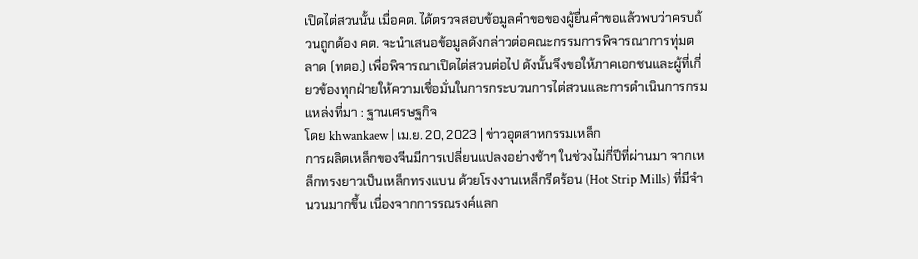เปิดไต่สวนนั้น เมื่อคต. ได้ตรวจสอบข้อมูลคำขอของผู้ยื่นคำขอแล้วพบว่าครบถ้วนถูกต้อง คต. จะนำเสนอข้อมูลดังกล่าวต่อคณะกรรมการพิจารณาการทุ่มตลาด (ทตอ.) เพื่อพิจารณาเปิดไต่สวนต่อไป ดังนั้นจึงขอให้ภาคเอกชนและผู้ที่เกี่ยวข้องทุกฝ่ายให้ความเชื่อมั่นในการกระบวนการไต่สวนและการดำเนินการกรม
แหล่งที่มา : ฐานเศรษฐกิจ
โดย khwankaew | เม.ย. 20, 2023 | ข่าวอุตสาหกรรมเหล็ก
การผลิตเหล็กของจีนมีการเปลี่ยนแปลงอย่างช้าๆ ในช่วงไม่กี่ปีที่ผ่านมา จากเหล็กทรงยาวเป็นเหล็กทรงแบน ด้วยโรงงานเหล็กรีดร้อน (Hot Strip Mills) ที่มีจำนวนมากขึ้น เนื่องจากการรณรงค์แลก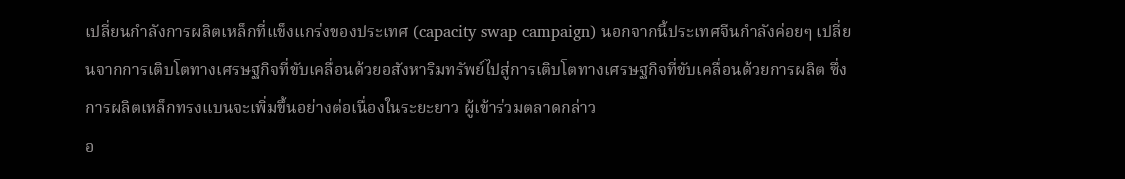เปลี่ยนกำลังการผลิตเหล็กที่แข็งแกร่งของประเทศ (capacity swap campaign) นอกจากนี้ประเทศจีนกำลังค่อยๆ เปลี่ยนจากการเติบโตทางเศรษฐกิจที่ขับเคลื่อนด้วยอสังหาริมทรัพย์ไปสู่การเติบโตทางเศรษฐกิจที่ขับเคลื่อนด้วยการผลิต ซึ่งการผลิตเหล็กทรงแบนจะเพิ่มขึ้นอย่างต่อเนื่องในระยะยาว ผู้เข้าร่วมตลาดกล่าว
อ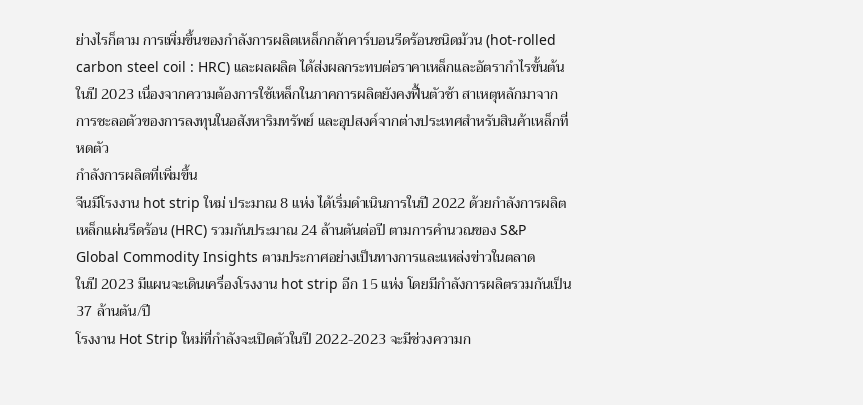ย่างไรก็ตาม การเพิ่มขึ้นของกำลังการผลิตเหล็กกล้าคาร์บอนรีดร้อนชนิดม้วน (hot-rolled carbon steel coil : HRC) และผลผลิต ได้ส่งผลกระทบต่อราคาเหล็กและอัตรากำไรขั้นต้นในปี 2023 เนื่องจากความต้องการใช้เหล็กในภาคการผลิตยังคงฟื้นตัวช้า สาเหตุหลักมาจากการชะลอตัวของการลงทุนในอสังหาริมทรัพย์ และอุปสงค์จากต่างประเทศสำหรับสินค้าเหล็กที่หดตัว
กำลังการผลิตที่เพิ่มขึ้น
จีนมีโรงงาน hot strip ใหม่ ประมาณ 8 แห่ง ได้เริ่มดำเนินการในปี 2022 ด้วยกำลังการผลิตเหล็กแผ่นรีดร้อน (HRC) รวมกันประมาณ 24 ล้านตันต่อปี ตามการคำนวณของ S&P Global Commodity Insights ตามประกาศอย่างเป็นทางการและแหล่งข่าวในตลาด
ในปี 2023 มีแผนจะเดินเครื่องโรงงาน hot strip อีก 15 แห่ง โดยมีกำลังการผลิตรวมกันเป็น 37 ล้านตัน/ปี
โรงงาน Hot Strip ใหม่ที่กำลังจะเปิดตัวในปี 2022-2023 จะมีช่วงความก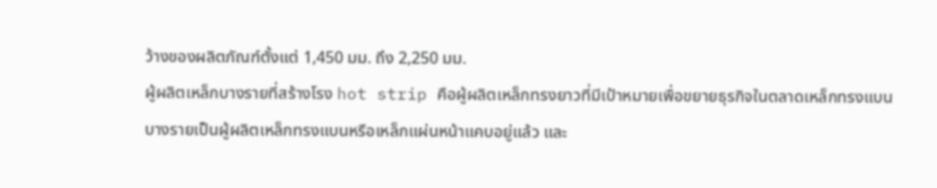ว้างของผลิตภัณฑ์ตั้งแต่ 1,450 มม. ถึง 2,250 มม.
ผู้ผลิตเหล็กบางรายที่สร้างโรง hot strip คือผู้ผลิตเหล็กทรงยาวที่มีเป้าหมายเพื่อขยายธุรกิจในตลาดเหล็กทรงแบน บางรายเป็นผู้ผลิตเหล็กทรงแบนหรือเหล็กแผ่นหน้าแคบอยู่แล้ว และ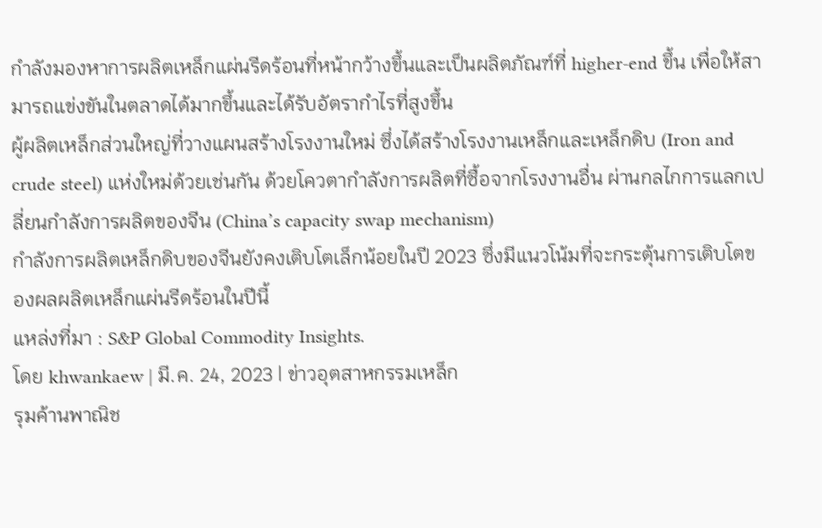กำลังมองหาการผลิตเหล็กแผ่นรีดร้อนที่หน้ากว้างขึ้นและเป็นผลิตภัณฑ์ที่ higher-end ขึ้น เพื่อให้สามารถแข่งขันในตลาดได้มากขึ้นและได้รับอัตรากำไรที่สูงขึ้น
ผู้ผลิตเหล็กส่วนใหญ่ที่วางแผนสร้างโรงงานใหม่ ซึ่งได้สร้างโรงงานเหล็กและเหล็กดิบ (Iron and crude steel) แห่งใหม่ด้วยเช่นกัน ด้วยโควตากำลังการผลิตที่ซื้อจากโรงงานอื่น ผ่านกลไกการแลกเปลี่ยนกำลังการผลิตของจีน (China’s capacity swap mechanism)
กำลังการผลิตเหล็กดิบของจีนยังคงเติบโตเล็กน้อยในปี 2023 ซึ่งมีแนวโน้มที่จะกระตุ้นการเติบโตของผลผลิตเหล็กแผ่นรีดร้อนในปีนี้
แหล่งที่มา : S&P Global Commodity Insights.
โดย khwankaew | มี.ค. 24, 2023 | ข่าวอุตสาหกรรมเหล็ก
รุมค้านพาณิช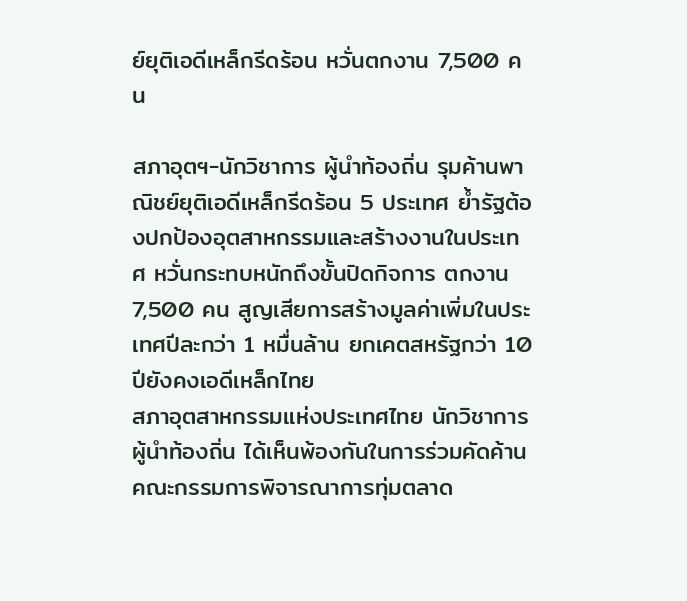ย์ยุติเอดีเหล็กรีดร้อน หวั่นตกงาน 7,500 คน

สภาอุตฯ-นักวิชาการ ผู้นำท้องถิ่น รุมค้านพาณิชย์ยุติเอดีเหล็กรีดร้อน 5 ประเทศ ย้ำรัฐต้องปกป้องอุตสาหกรรมและสร้างงานในประเทศ หวั่นกระทบหนักถึงขั้นปิดกิจการ ตกงาน 7,500 คน สูญเสียการสร้างมูลค่าเพิ่มในประเทศปีละกว่า 1 หมื่นล้าน ยกเคตสหรัฐกว่า 10 ปียังคงเอดีเหล็กไทย
สภาอุตสาหกรรมแห่งประเทศไทย นักวิชาการ ผู้นำท้องถิ่น ได้เห็นพ้องกันในการร่วมคัดค้านคณะกรรมการพิจารณาการทุ่มตลาด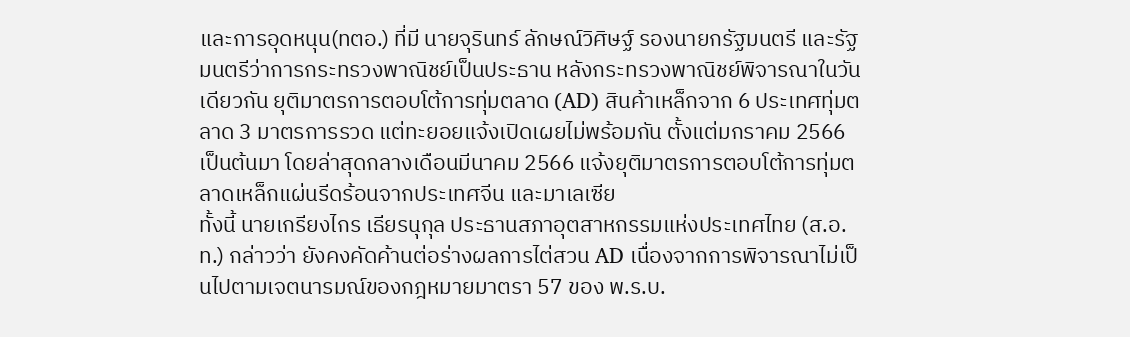และการอุดหนุน(ทตอ.) ที่มี นายจุรินทร์ ลักษณ์วิศิษฐ์ รองนายกรัฐมนตรี และรัฐมนตรีว่าการกระทรวงพาณิชย์เป็นประธาน หลังกระทรวงพาณิชย์พิจารณาในวันเดียวกัน ยุติมาตรการตอบโต้การทุ่มตลาด (AD) สินค้าเหล็กจาก 6 ประเทศทุ่มตลาด 3 มาตรการรวด แต่ทะยอยแจ้งเปิดเผยไม่พร้อมกัน ตั้งแต่มกราคม 2566 เป็นต้นมา โดยล่าสุดกลางเดือนมีนาคม 2566 แจ้งยุติมาตรการตอบโต้การทุ่มตลาดเหล็กแผ่นรีดร้อนจากประเทศจีน และมาเลเซีย
ทั้งนี้ นายเกรียงไกร เธียรนุกุล ประธานสภาอุตสาหกรรมแห่งประเทศไทย (ส.อ.ท.) กล่าวว่า ยังคงคัดค้านต่อร่างผลการไต่สวน AD เนื่องจากการพิจารณาไม่เป็นไปตามเจตนารมณ์ของกฎหมายมาตรา 57 ของ พ.ร.บ.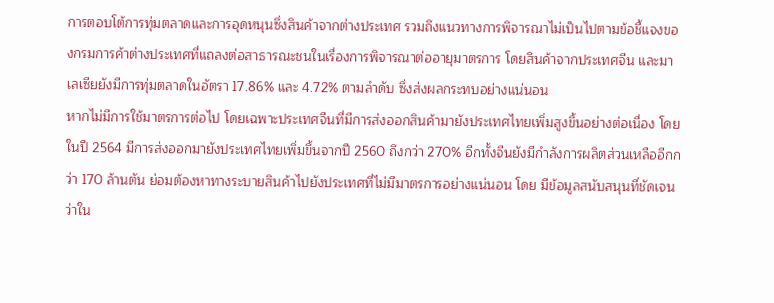การตอบโต้การทุ่มตลาดและการอุดหนุนซึ่งสินค้าจากต่างประเทศ รวมถึงแนวทางการพิจารณาไม่เป็นไปตามข้อชี้แจงของกรมการค้าต่างประเทศที่แถลงต่อสาธารณะชนในเรื่องการพิจารณาต่ออายุมาตรการ โดยสินค้าจากประเทศจีน และมาเลเซียยังมีการทุ่มตลาดในอัตรา 17.86% และ 4.72% ตามลำดับ ซึ่งส่งผลกระทบอย่างแน่นอน
หากไม่มีการใช้มาตรการต่อไป โดยเฉพาะประเทศจีนที่มีการส่งออกสินค้ามายังประเทศไทยเพิ่มสูงขึ้นอย่างต่อเนื่อง โดยในปี 2564 มีการส่งออกมายังประเทศไทยเพิ่มขึ้นจากปี 2560 ถึงกว่า 270% อีกทั้งจีนยังมีกำลังการผลิตส่วนเหลืออีกกว่า 170 ล้านตัน ย่อมต้องหาทางระบายสินค้าไปยังประเทศที่ไม่มีมาตรการอย่างแน่นอน โดย มีข้อมูลสนับสนุนที่ชัดเจนว่าใน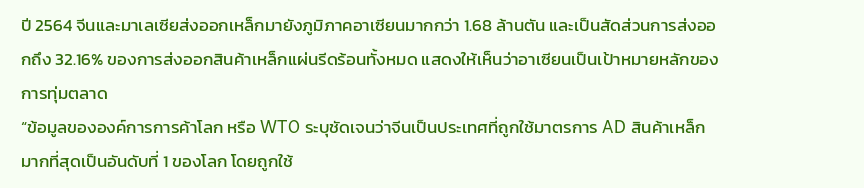ปี 2564 จีนและมาเลเซียส่งออกเหล็กมายังภูมิภาคอาเซียนมากกว่า 1.68 ล้านตัน และเป็นสัดส่วนการส่งออกถึง 32.16% ของการส่งออกสินค้าเหล็กแผ่นรีดร้อนทั้งหมด แสดงให้เห็นว่าอาเซียนเป็นเป้าหมายหลักของการทุ่มตลาด
“ข้อมูลขององค์การการค้าโลก หรือ WTO ระบุชัดเจนว่าจีนเป็นประเทศที่ถูกใช้มาตรการ AD สินค้าเหล็กมากที่สุดเป็นอันดับที่ 1 ของโลก โดยถูกใช้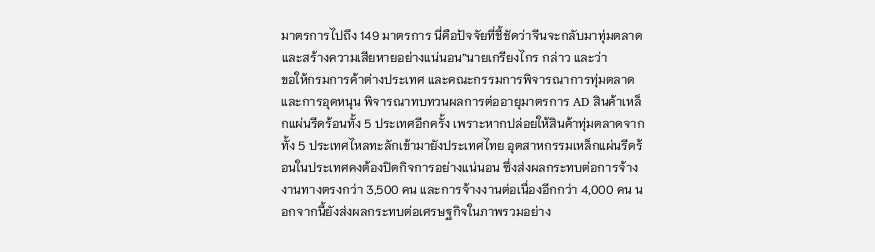มาตรการไปถึง 149 มาตรการ นี่คือปัจจัยที่ชี้ชัดว่าจีนจะกลับมาทุ่มตลาด และสร้างความเสียหายอย่างแน่นอน”นายเกรียงไกร กล่าว และว่า
ขอให้กรมการค้าต่างประเทศ และคณะกรรมการพิจารณาการทุ่มตลาดและการอุดหนุน พิจารณาทบทวนผลการต่ออายุมาตรการ AD สินค้าเหล็กแผ่นรีดร้อนทั้ง 5 ประเทศอีกครั้ง เพราะหากปล่อยให้สินค้าทุ่มตลาดจากทั้ง 5 ประเทศไหลทะลักเข้ามายังประเทศไทย อุตสาหกรรมเหล็กแผ่นรีดร้อนในประเทศคงต้องปิดกิจการอย่างแน่นอน ซึ่งส่งผลกระทบต่อการจ้างงานทางตรงกว่า 3,500 คน และการจ้างงานต่อเนื่องอีกกว่า 4,000 คน นอกจากนี้ยังส่งผลกระทบต่อเศรษฐกิจในภาพรวมอย่าง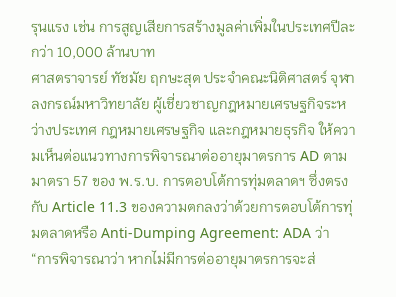รุนแรง เช่น การสูญเสียการสร้างมูลค่าเพิ่มในประเทศปีละกว่า 10,000 ล้านบาท
ศาสตราจารย์ ทัชมัย ฤกษะสุต ประจำคณะนิติศาสตร์ จุฬาลงกรณ์มหาวิทยาลัย ผู้เชี่ยวชาญกฎหมายเศรษฐกิจระหว่างประเทศ กฎหมายเศรษฐกิจ และกฎหมายธุรกิจ ให้ความเห็นต่อแนวทางการพิจารณาต่ออายุมาตรการ AD ตามมาตรา 57 ของ พ.ร.บ. การตอบโต้การทุ่มตลาดฯ ซึ่งตรงกับ Article 11.3 ของความตกลงว่าด้วยการตอบโต้การทุ่มตลาดหรือ Anti-Dumping Agreement: ADA ว่า
“การพิจารณาว่า หากไม่มีการต่ออายุมาตรการจะส่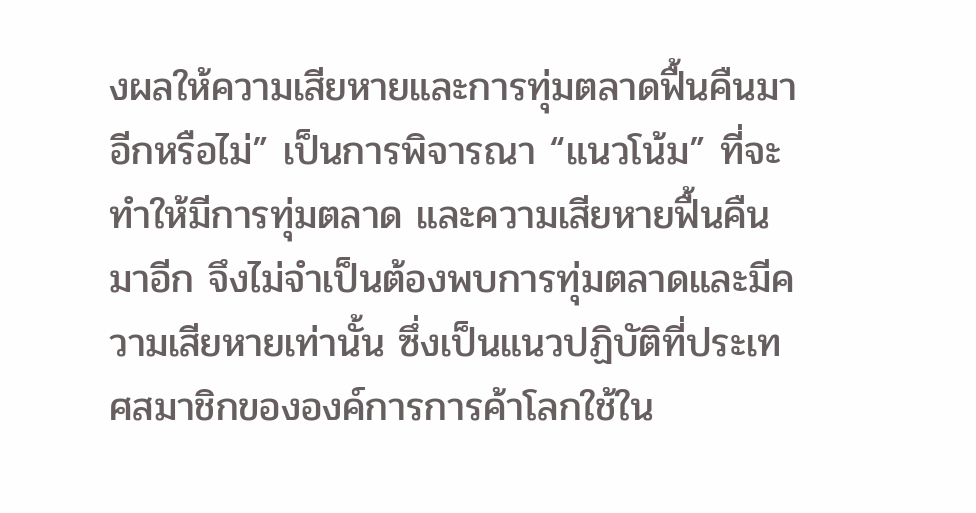งผลให้ความเสียหายและการทุ่มตลาดฟื้นคืนมาอีกหรือไม่” เป็นการพิจารณา “แนวโน้ม” ที่จะทำให้มีการทุ่มตลาด และความเสียหายฟื้นคืนมาอีก จึงไม่จำเป็นต้องพบการทุ่มตลาดและมีความเสียหายเท่านั้น ซึ่งเป็นแนวปฏิบัติที่ประเทศสมาชิกขององค์การการค้าโลกใช้ใน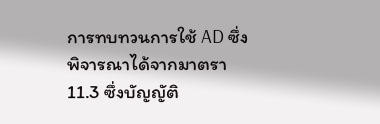การทบทวนการใช้ AD ซึ่งพิจารณาได้จากมาตรา 11.3 ซึ่งบัญญัติ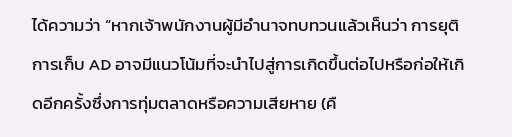ได้ความว่า “หากเจ้าพนักงานผู้มีอำนาจทบทวนแล้วเห็นว่า การยุติการเก็บ AD อาจมีแนวโน้มที่จะนำไปสู่การเกิดขึ้นต่อไปหรือก่อให้เกิดอีกครั้งซึ่งการทุ่มตลาดหรือความเสียหาย (คื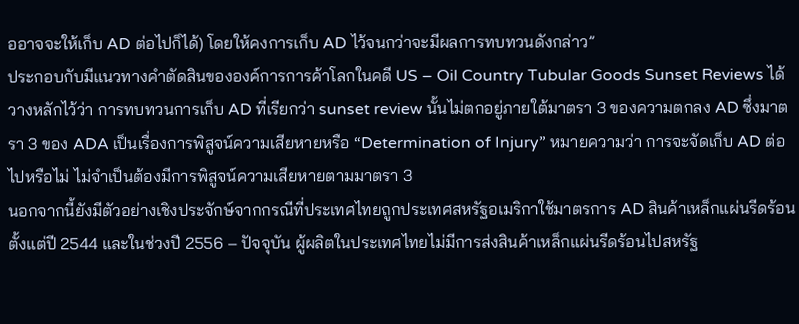ออาจจะให้เก็บ AD ต่อไปก็ได้) โดยให้คงการเก็บ AD ไว้จนกว่าจะมีผลการทบทวนดังกล่าว”
ประกอบกับมีแนวทางคำตัดสินขององค์การการค้าโลกในคดี US – Oil Country Tubular Goods Sunset Reviews ได้วางหลักไว้ว่า การทบทวนการเก็บ AD ที่เรียกว่า sunset review นั้นไม่ตกอยู่ภายใต้มาตรา 3 ของความตกลง AD ซึ่งมาตรา 3 ของ ADA เป็นเรื่องการพิสูจน์ความเสียหายหรือ “Determination of Injury” หมายความว่า การจะจัดเก็บ AD ต่อไปหรือไม่ ไม่จำเป็นต้องมีการพิสูจน์ความเสียหายตามมาตรา 3
นอกจากนี้ยังมีตัวอย่างเชิงประจักษ์จากกรณีที่ประเทศไทยถูกประเทศสหรัฐอเมริกาใช้มาตรการ AD สินค้าเหล็กแผ่นรีดร้อนตั้งแต่ปี 2544 และในช่วงปี 2556 – ปัจจุบัน ผู้ผลิตในประเทศไทยไม่มีการส่งสินค้าเหล็กแผ่นรีดร้อนไปสหรัฐ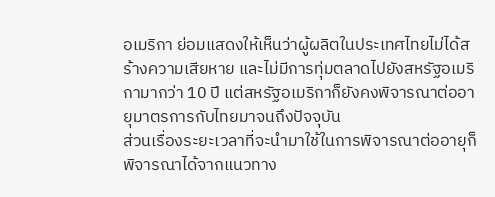อเมริกา ย่อมแสดงให้เห็นว่าผู้ผลิตในประเทศไทยไม่ได้สร้างความเสียหาย และไม่มีการทุ่มตลาดไปยังสหรัฐอเมริกามากว่า 10 ปี แต่สหรัฐอเมริกาก็ยังคงพิจารณาต่ออายุมาตรการกับไทยมาจนถึงปัจจุบัน
ส่วนเรื่องระยะเวลาที่จะนำมาใช้ในการพิจารณาต่ออายุก็พิจารณาได้จากแนวทาง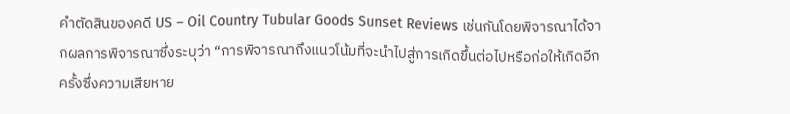คำตัดสินของคดี US – Oil Country Tubular Goods Sunset Reviews เช่นกันโดยพิจารณาได้จากผลการพิจารณาซึ่งระบุว่า “การพิจารณาถึงแนวโน้มที่จะนำไปสู่การเกิดขึ้นต่อไปหรือก่อให้เกิดอีกครั้งซึ่งความเสียหาย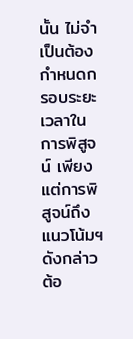นั้น ไม่จำเป็นต้องกำหนดกรอบระยะเวลาในการพิสูจน์ เพียงแต่การพิสูจน์ถึงแนวโน้มฯ ดังกล่าวต้อ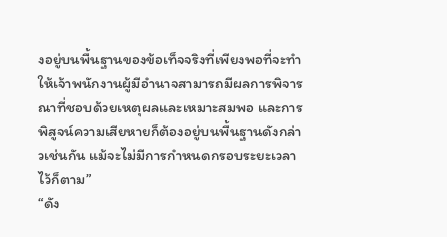งอยู่บนพื้นฐานของข้อเท็จจริงที่เพียงพอที่จะทำให้เจ้าพนักงานผู้มีอำนาจสามารถมีผลการพิจารณาที่ชอบด้วยเหตุผลและเหมาะสมพอ และการพิสูจน์ความเสียหายก็ต้องอยู่บนพื้นฐานดังกล่าวเช่นกัน แม้จะไม่มีการกำหนดกรอบระยะเวลาไว้ก็ตาม”
“ดัง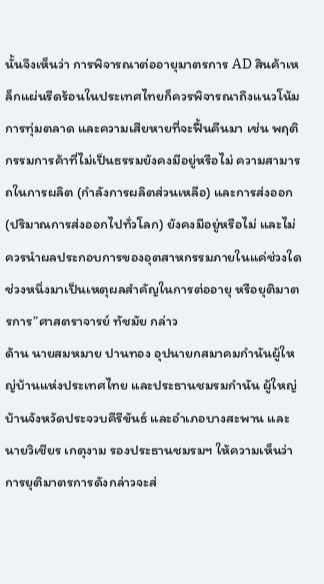นั้นจึงเห็นว่า การพิจารณาต่ออายุมาตรการ AD สินค้าเหล็กแผ่นรีดร้อนในประเทศไทยก็ควรพิจารณาถึงแนวโน้มการทุ่มตลาด และความเสียหายที่จะฟื้นคืนมา เช่น พฤติกรรมการค้าที่ไม่เป็นธรรมยังคงมีอยู่หรือไม่ ความสามารถในการผลิต (กำลังการผลิตส่วนเหลือ) และการส่งออก (ปริมาณการส่งออกไปทั่วโลก) ยังคงมีอยู่หรือไม่ และไม่ควรนำผลประกอบการของอุตสาหกรรมภายในแค่ช่วงใดช่วงหนึ่งมาเป็นเหตุผลสำคัญในการต่ออายุ หรือยุติมาตรการ”ศาสตราจารย์ ทัชมัย กล่าว
ด้าน นายสมหมาย ปานทอง อุปนายกสมาคมกำนันผู้ใหญ่บ้านแห่งประเทศไทย และประธานชมรมกำนัน ผู้ใหญ่บ้านจังหวัดประจวบคีรีขันธ์ และอำเภอบางสะพาน และนายวิเชียร เกตุงาม รองประธานชมรมฯ ให้ความเห็นว่า การยุติมาตรการดังกล่าวจะส่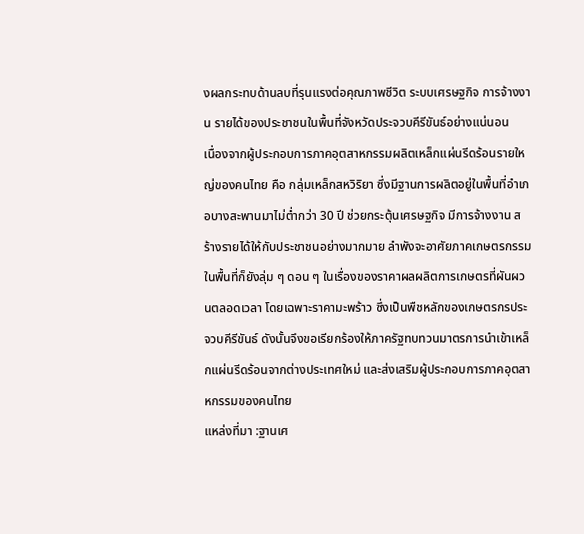งผลกระทบด้านลบที่รุนแรงต่อคุณภาพชีวิต ระบบเศรษฐกิจ การจ้างงาน รายได้ของประชาชนในพื้นที่จังหวัดประจวบคีรีขันธ์อย่างแน่นอน
เนื่องจากผู้ประกอบการภาคอุตสาหกรรมผลิตเหล็กแผ่นรีดร้อนรายใหญ่ของคนไทย คือ กลุ่มเหล็กสหวิริยา ซึ่งมีฐานการผลิตอยู่ในพื้นที่อำเภอบางสะพานมาไม่ต่ำกว่า 30 ปี ช่วยกระตุ้นเศรษฐกิจ มีการจ้างงาน สร้างรายได้ให้กับประชาชนอย่างมากมาย ลำพังจะอาศัยภาคเกษตรกรรมในพื้นที่ก็ยังลุ่ม ๆ ดอน ๆ ในเรื่องของราคาผลผลิตการเกษตรที่ผันผวนตลอดเวลา โดยเฉพาะราคามะพร้าว ซึ่งเป็นพืชหลักของเกษตรกรประจวบคีรีขันธ์ ดังนั้นจึงขอเรียกร้องให้ภาครัฐทบทวนมาตรการนำเข้าเหล็กแผ่นรีดร้อนจากต่างประเทศใหม่ และส่งเสริมผู้ประกอบการภาคอุตสาหกรรมของคนไทย
แหล่งที่มา :ฐานเศ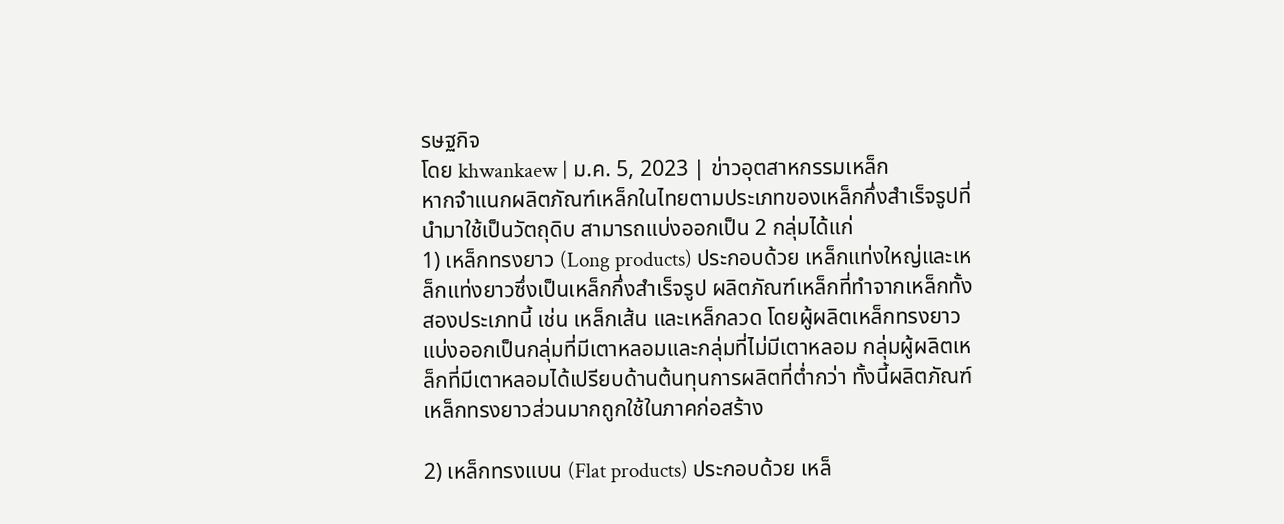รษฐกิจ
โดย khwankaew | ม.ค. 5, 2023 | ข่าวอุตสาหกรรมเหล็ก
หากจำแนกผลิตภัณฑ์เหล็กในไทยตามประเภทของเหล็กกึ่งสำเร็จรูปที่นำมาใช้เป็นวัตถุดิบ สามารถแบ่งออกเป็น 2 กลุ่มได้แก่
1) เหล็กทรงยาว (Long products) ประกอบด้วย เหล็กแท่งใหญ่และเหล็กแท่งยาวซึ่งเป็นเหล็กกึ่งสำเร็จรูป ผลิตภัณฑ์เหล็กที่ทำจากเหล็กทั้งสองประเภทนี้ เช่น เหล็กเส้น และเหล็กลวด โดยผู้ผลิตเหล็กทรงยาวแบ่งออกเป็นกลุ่มที่มีเตาหลอมและกลุ่มที่ไม่มีเตาหลอม กลุ่มผู้ผลิตเหล็กที่มีเตาหลอมได้เปรียบด้านต้นทุนการผลิตที่ต่ำกว่า ทั้งนี้ผลิตภัณฑ์เหล็กทรงยาวส่วนมากถูกใช้ในภาคก่อสร้าง

2) เหล็กทรงแบน (Flat products) ประกอบด้วย เหล็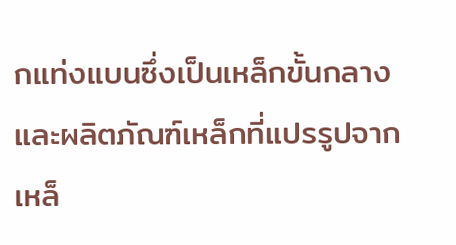กแท่งแบนซึ่งเป็นเหล็กขั้นกลาง และผลิตภัณฑ์เหล็กที่แปรรูปจากเหล็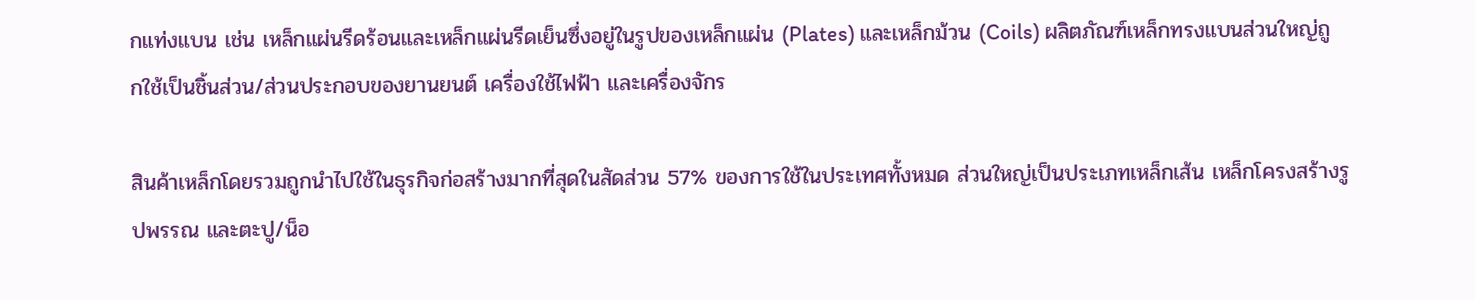กแท่งแบน เช่น เหล็กแผ่นรีดร้อนและเหล็กแผ่นรีดเย็นซึ่งอยู่ในรูปของเหล็กแผ่น (Plates) และเหล็กม้วน (Coils) ผลิตภัณฑ์เหล็กทรงแบนส่วนใหญ่ถูกใช้เป็นชิ้นส่วน/ส่วนประกอบของยานยนต์ เครื่องใช้ไฟฟ้า และเครื่องจักร

สินค้าเหล็กโดยรวมถูกนำไปใช้ในธุรกิจก่อสร้างมากที่สุดในสัดส่วน 57% ของการใช้ในประเทศทั้งหมด ส่วนใหญ่เป็นประเภทเหล็กเส้น เหล็กโครงสร้างรูปพรรณ และตะปู/น็อ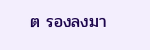ต รองลงมา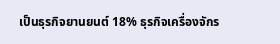เป็นธุรกิจยานยนต์ 18% ธุรกิจเครื่องจักร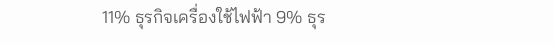11% ธุรกิจเครื่องใช้ไฟฟ้า 9% ธุร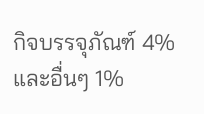กิจบรรจุภัณฑ์ 4% และอื่นๆ 1%